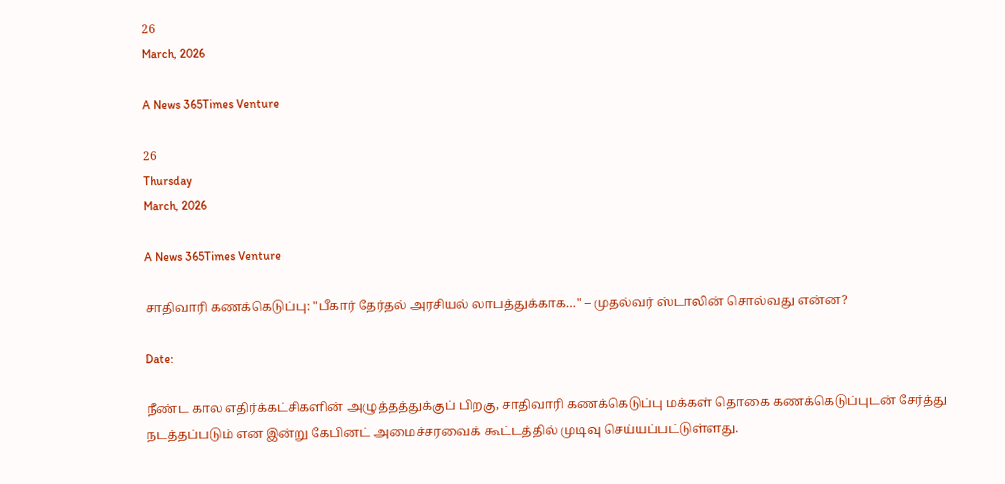26
March, 2026

A News 365Times Venture

26
Thursday
March, 2026

A News 365Times Venture

சாதிவாரி கணக்கெடுப்பு: "பீகார் தேர்தல் அரசியல் லாபத்துக்காக…" – முதல்வர் ஸ்டாலின் சொல்வது என்ன?

Date:

நீண்ட கால எதிர்க்கட்சிகளின் அழுத்தத்துக்குப் பிறகு, சாதிவாரி கணக்கெடுப்பு மக்கள் தொகை கணக்கெடுப்புடன் சேர்த்து நடத்தப்படும் என இன்று கேபினட் அமைச்சரவைக் கூட்டத்தில் முடிவு செய்யப்பட்டுள்ளது.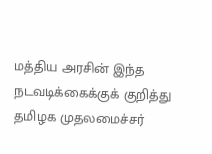மத்திய அரசின் இந்த நடவடிக்கைக்குக் குறித்து தமிழக முதலமைச்சர்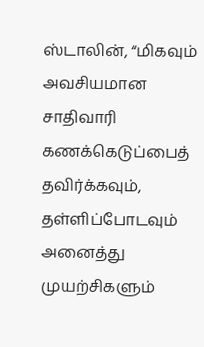ஸ்டாலின், “மிகவும் அவசியமான சாதிவாரி கணக்கெடுப்பைத் தவிர்க்கவும், தள்ளிப்போடவும் அனைத்து முயற்சிகளும்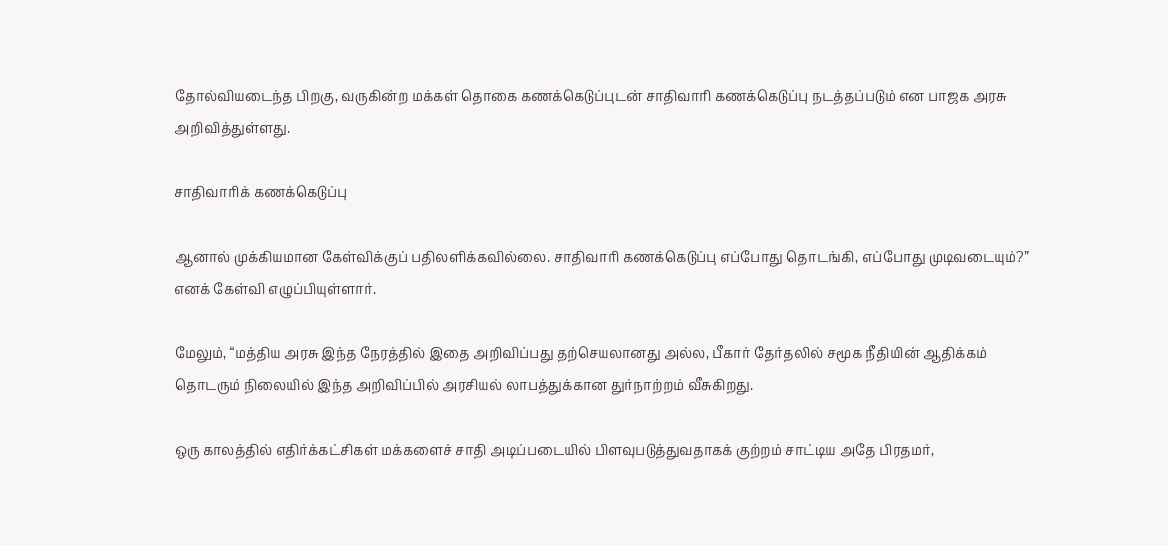தோல்வியடைந்த பிறகு, வருகின்ற மக்கள் தொகை கணக்கெடுப்புடன் சாதிவாரி கணக்கெடுப்பு நடத்தப்படும் என பாஜக அரசு அறிவித்துள்ளது.

சாதிவாரிக் கணக்கெடுப்பு

ஆனால் முக்கியமான கேள்விக்குப் பதிலளிக்கவில்லை. சாதிவாரி கணக்கெடுப்பு எப்போது தொடங்கி, எப்போது முடிவடையும்?” எனக் கேள்வி எழுப்பியுள்ளார்.

மேலும், “மத்திய அரசு இந்த நேரத்தில் இதை அறிவிப்பது தற்செயலானது அல்ல, பீகார் தேர்தலில் சமூக நீதியின் ஆதிக்கம் தொடரும் நிலையில் இந்த அறிவிப்பில் அரசியல் லாபத்துக்கான துர்நாற்றம் வீசுகிறது.

ஒரு காலத்தில் எதிர்க்கட்சிகள் மக்களைச் சாதி அடிப்படையில் பிளவுபடுத்துவதாகக் குற்றம் சாட்டிய அதே பிரதமர்,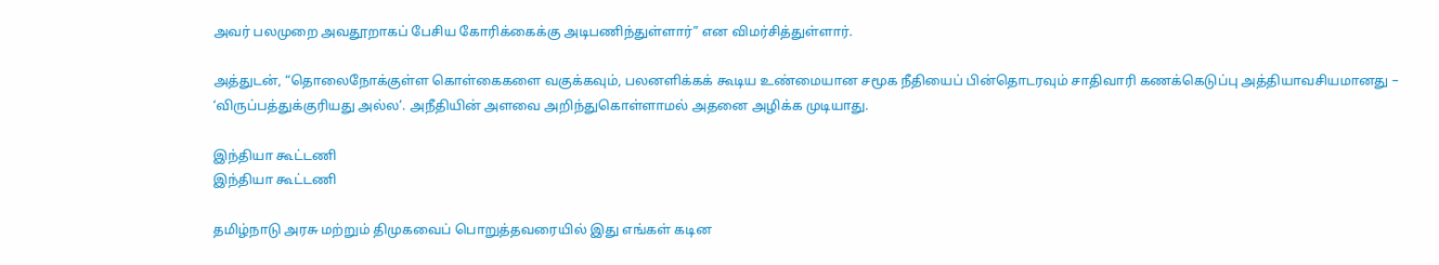அவர் பலமுறை அவதூறாகப் பேசிய கோரிக்கைக்கு அடிபணிந்துள்ளார்” என விமர்சித்துள்ளார்.

அத்துடன், “தொலைநோக்குள்ள கொள்கைகளை வகுக்கவும், பலனளிக்கக் கூடிய உண்மையான சமூக நீதியைப் பின்தொடரவும் சாதிவாரி கணக்கெடுப்பு அத்தியாவசியமானது – ‘விருப்பத்துக்குரியது அல்ல’. அநீதியின் அளவை அறிந்துகொள்ளாமல் அதனை அழிக்க முடியாது.

இந்தியா கூட்டணி
இந்தியா கூட்டணி

தமிழ்நாடு அரசு மற்றும் திமுகவைப் பொறுத்தவரையில் இது எங்கள் கடின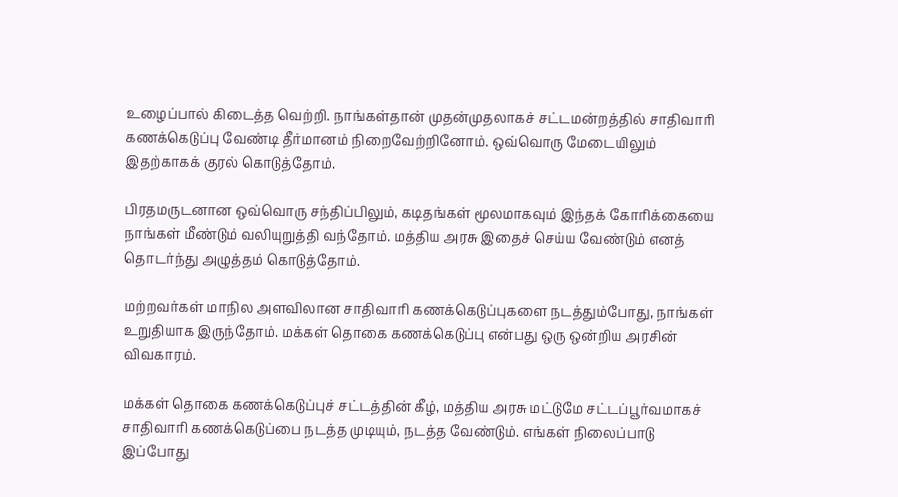உழைப்பால் கிடைத்த வெற்றி. நாங்கள்தான் முதன்முதலாகச் சட்டமன்றத்தில் சாதிவாரி கணக்கெடுப்பு வேண்டி தீர்மானம் நிறைவேற்றினோம். ஒவ்வொரு மேடையிலும் இதற்காகக் குரல் கொடுத்தோம்.

பிரதமருடனான ஒவ்வொரு சந்திப்பிலும், கடிதங்கள் மூலமாகவும் இந்தக் கோரிக்கையை நாங்கள் மீண்டும் வலியுறுத்தி வந்தோம். மத்திய அரசு இதைச் செய்ய வேண்டும் எனத் தொடர்ந்து அழுத்தம் கொடுத்தோம்.

மற்றவர்கள் மாநில அளவிலான சாதிவாரி கணக்கெடுப்புகளை நடத்தும்போது, நாங்கள் உறுதியாக இருந்தோம். மக்கள் தொகை கணக்கெடுப்பு என்பது ஒரு ஒன்றிய அரசின் விவகாரம்.

மக்கள் தொகை கணக்கெடுப்புச் சட்டத்தின் கீழ், மத்திய அரசு மட்டுமே சட்டப்பூர்வமாகச் சாதிவாரி கணக்கெடுப்பை நடத்த முடியும், நடத்த வேண்டும். எங்கள் நிலைப்பாடு இப்போது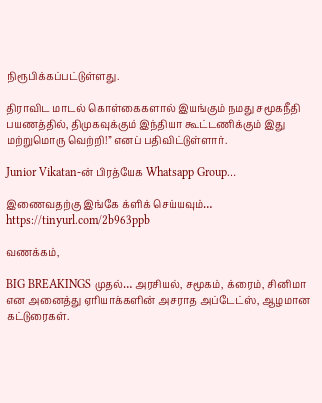நிரூபிக்கப்பட்டுள்ளது.

திராவிட மாடல் கொள்கைகளால் இயங்கும் நமது சமூகநீதி பயணத்தில், திமுகவுக்கும் இந்தியா கூட்டணிக்கும் இது மற்றுமொரு வெற்றி!” எனப் பதிவிட்டுள்ளார்.

Junior Vikatan-ன் பிரத்யேக Whatsapp Group…

இணைவதற்கு இங்கே க்ளிக் செய்யவும்… https://tinyurl.com/2b963ppb

வணக்கம்,

BIG BREAKINGS முதல்… அரசியல், சமூகம், க்ரைம், சினிமா என அனைத்து ஏரியாக்களின் அசராத அப்டேட்ஸ், ஆழமான கட்டுரைகள்.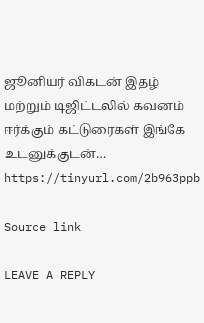ஜூனியர் விகடன் இதழ் மற்றும் டிஜிட்டலில் கவனம் ஈர்க்கும் கட்டுரைகள் இங்கே உடனுக்குடன்… https://tinyurl.com/2b963ppb

Source link

LEAVE A REPLY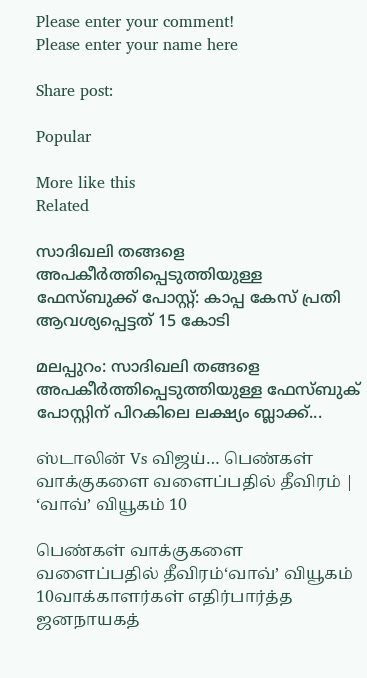Please enter your comment!
Please enter your name here

Share post:

Popular

More like this
Related

സാദിഖലി തങ്ങളെ അപകീർത്തിപ്പെടുത്തിയുള്ള ഫേസ്ബുക്ക് പോസ്റ്റ്: കാപ്പ കേസ് പ്രതി ആവശ്യപ്പെട്ടത് 15 കോടി

മലപ്പുറം: സാദിഖലി തങ്ങളെ അപകീർത്തിപ്പെടുത്തിയുള്ള ഫേസ്ബുക് പോസ്റ്റിന് പിറകിലെ ലക്ഷ്യം ബ്ലാക്ക്...

ஸ்டாலின் Vs விஜய்… பெண்கள் வாக்குகளை வளைப்பதில் தீவிரம் | ‘வாவ்’ வியூகம் 10

பெண்கள் வாக்குகளை வளைப்பதில் தீவிரம்‘வாவ்’ வியூகம் 10வாக்காளர்கள் எதிர்பார்த்த ஜனநாயகத்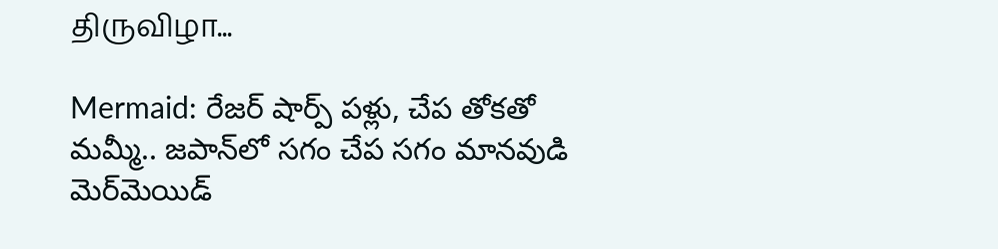திருவிழா...

Mermaid: రేజర్ షార్ప్ పళ్లు, చేప తోకతో మమ్మీ.. జపాన్‌లో సగం చేప సగం మానవుడి మెర్‌మెయిడ్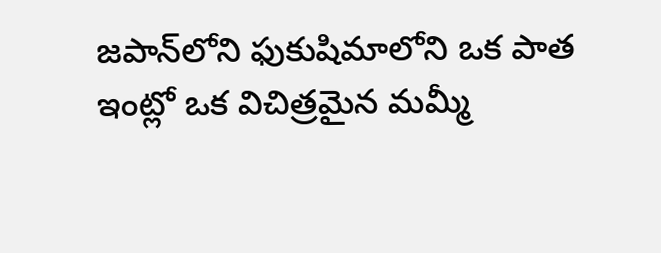జపాన్‌లోని ఫుకుషిమాలోని ఒక పాత ఇంట్లో ఒక విచిత్రమైన మమ్మీ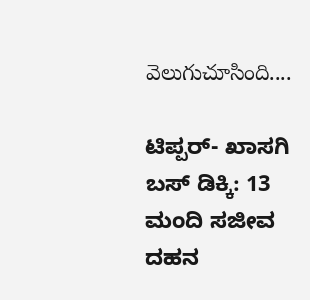వెలుగుచూసింది....

ಟಿಪ್ಪರ್- ಖಾಸಗಿ ಬಸ್ ಡಿಕ್ಕಿ: 13 ಮಂದಿ ಸಜೀವ ದಹನ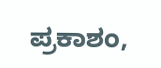ಪ್ರಕಾಶಂ,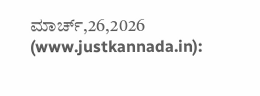ಮಾರ್ಚ್,26,2026 (www.justkannada.in):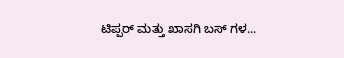ಟಿಪ್ಪರ್ ಮತ್ತು ಖಾಸಗಿ ಬಸ್ ಗಳ...